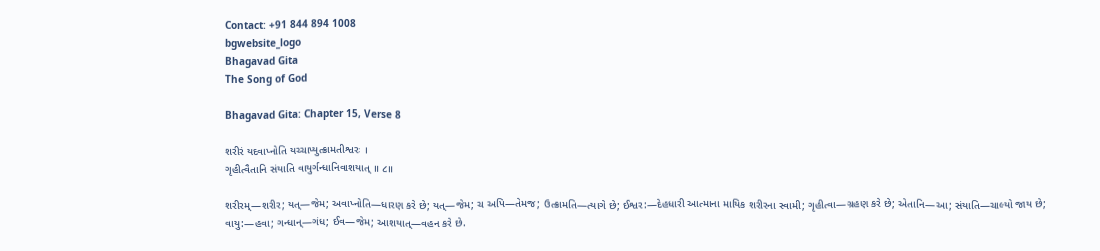Contact: +91 844 894 1008
bgwebsite_logo
Bhagavad Gita
The Song of God

Bhagavad Gita: Chapter 15, Verse 8

શરીરં યદવાપ્નોતિ યચ્ચાપ્યુત્ક્રામતીશ્વરઃ ।
ગૃહીત્વૈતાનિ સંયાતિ વાયુર્ગન્ધાનિવાશયાત્ ॥ ૮॥

શરીરમ્—શરીર; યત્—જેમ; અવાપ્નોતિ—ધારણ કરે છે; યત્—જેમ; ચ અપિ—તેમજ; ઉત્ક્રામતિ—ત્યાગે છે; ઈશ્વર:—દેહધારી આત્માના માયિક શરીરના સ્વામી; ગૃહીત્વા—ગ્રહણ કરે છે; એતાનિ—આ; સંયાતિ—ચાલ્યો જાય છે; વાયુ:—હવા; ગન્ધાન્—ગંધ; ઈવ—જેમ; આશયાત્—વહન કરે છે.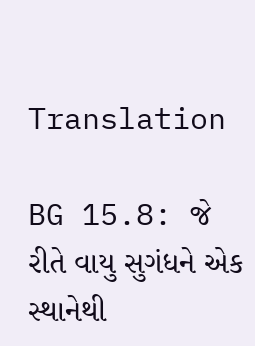Translation

BG 15.8: જે રીતે વાયુ સુગંધને એક સ્થાનેથી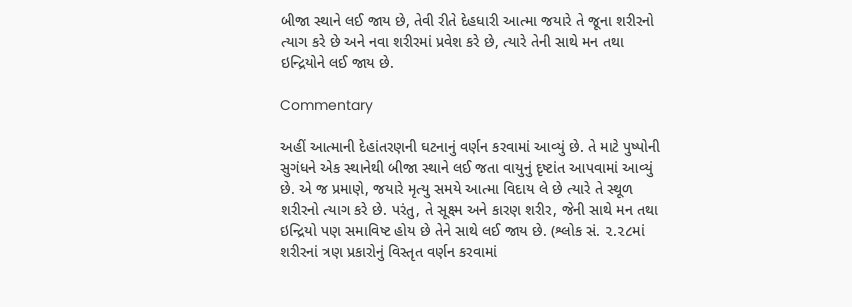બીજા સ્થાને લઈ જાય છે, તેવી રીતે દેહધારી આત્મા જયારે તે જૂના શરીરનો ત્યાગ કરે છે અને નવા શરીરમાં પ્રવેશ કરે છે, ત્યારે તેની સાથે મન તથા ઇન્દ્રિયોને લઈ જાય છે.

Commentary

અહીં આત્માની દેહાંતરણની ઘટનાનું વર્ણન કરવામાં આવ્યું છે. તે માટે પુષ્પોની સુગંધને એક સ્થાનેથી બીજા સ્થાને લઈ જતા વાયુનું દૃષ્ટાંત આપવામાં આવ્યું છે. એ જ પ્રમાણે, જયારે મૃત્યુ સમયે આત્મા વિદાય લે છે ત્યારે તે સ્થૂળ શરીરનો ત્યાગ કરે છે. પરંતુ, તે સૂક્ષ્મ અને કારણ શરીર, જેની સાથે મન તથા ઇન્દ્રિયો પણ સમાવિષ્ટ હોય છે તેને સાથે લઈ જાય છે. (શ્લોક સં. ૨.૨૮માં શરીરનાં ત્રણ પ્રકારોનું વિસ્તૃત વર્ણન કરવામાં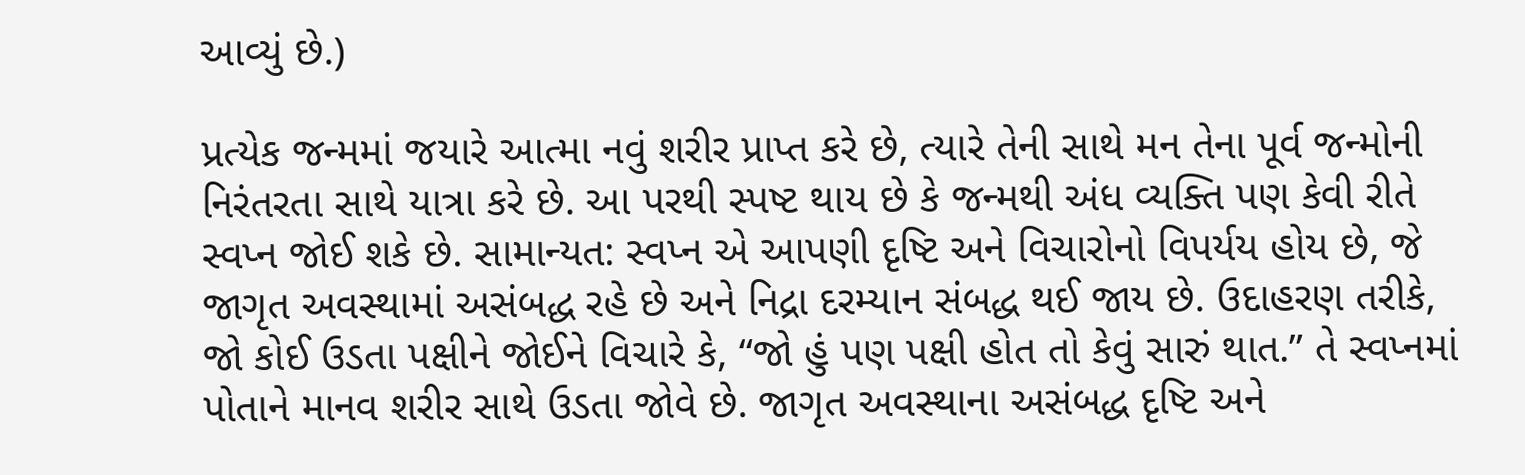આવ્યું છે.)

પ્રત્યેક જન્મમાં જયારે આત્મા નવું શરીર પ્રાપ્ત કરે છે, ત્યારે તેની સાથે મન તેના પૂર્વ જન્મોની નિરંતરતા સાથે યાત્રા કરે છે. આ પરથી સ્પષ્ટ થાય છે કે જન્મથી અંધ વ્યક્તિ પણ કેવી રીતે સ્વપ્ન જોઈ શકે છે. સામાન્યત: સ્વપ્ન એ આપણી દૃષ્ટિ અને વિચારોનો વિપર્યય હોય છે, જે જાગૃત અવસ્થામાં અસંબદ્ધ રહે છે અને નિદ્રા દરમ્યાન સંબદ્ધ થઈ જાય છે. ઉદાહરણ તરીકે, જો કોઈ ઉડતા પક્ષીને જોઈને વિચારે કે, “જો હું પણ પક્ષી હોત તો કેવું સારું થાત.” તે સ્વપ્નમાં પોતાને માનવ શરીર સાથે ઉડતા જોવે છે. જાગૃત અવસ્થાના અસંબદ્ધ દૃષ્ટિ અને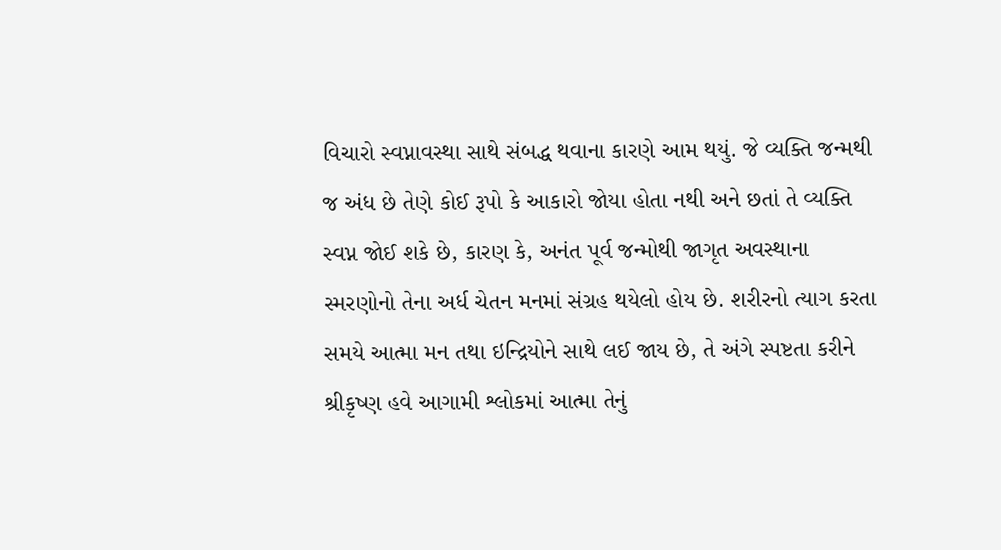વિચારો સ્વપ્નાવસ્થા સાથે સંબદ્ધ થવાના કારણે આમ થયું. જે વ્યક્તિ જન્મથી જ અંધ છે તેણે કોઈ રૂપો કે આકારો જોયા હોતા નથી અને છતાં તે વ્યક્તિ સ્વપ્ન જોઈ શકે છે, કારણ કે, અનંત પૂર્વ જન્મોથી જાગૃત અવસ્થાના સ્મરણોનો તેના અર્ધ ચેતન મનમાં સંગ્રહ થયેલો હોય છે. શરીરનો ત્યાગ કરતા સમયે આત્મા મન તથા ઇન્દ્રિયોને સાથે લઈ જાય છે, તે અંગે સ્પષ્ટતા કરીને શ્રીકૃષ્ણ હવે આગામી શ્લોકમાં આત્મા તેનું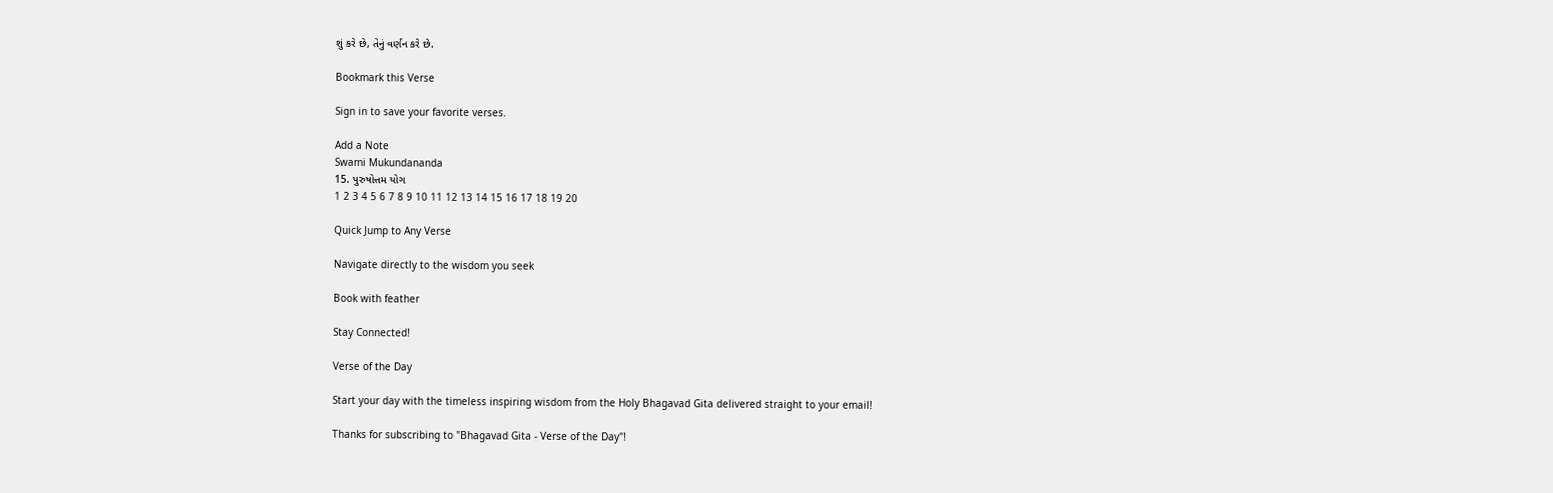શું કરે છે, તેનું વર્ણન કરે છે.

Bookmark this Verse

Sign in to save your favorite verses.

Add a Note
Swami Mukundananda
15. પુરુષોત્તમ યોગ
1 2 3 4 5 6 7 8 9 10 11 12 13 14 15 16 17 18 19 20

Quick Jump to Any Verse

Navigate directly to the wisdom you seek

Book with feather

Stay Connected!

Verse of the Day

Start your day with the timeless inspiring wisdom from the Holy Bhagavad Gita delivered straight to your email!

Thanks for subscribing to "Bhagavad Gita - Verse of the Day"!